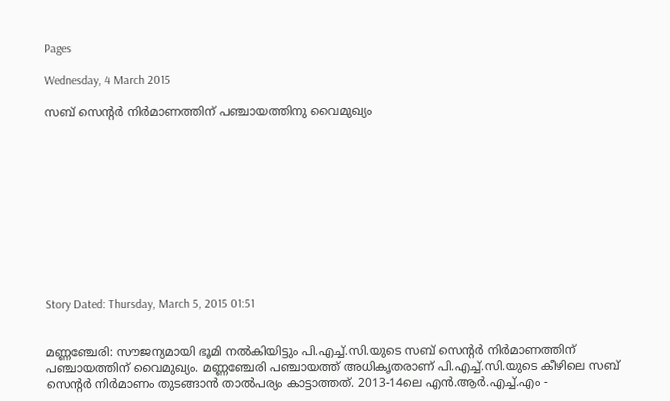Pages

Wednesday, 4 March 2015

സബ്‌ സെന്റര്‍ നിര്‍മാണത്തിന്‌ പഞ്ചായത്തിനു വൈമുഖ്യം











Story Dated: Thursday, March 5, 2015 01:51


മണ്ണഞ്ചേരി: സൗജന്യമായി ഭൂമി നല്‍കിയിട്ടും പി.എച്ച്‌.സി.യുടെ സബ്‌ സെന്റര്‍ നിര്‍മാണത്തിന്‌ പഞ്ചായത്തിന്‌ വൈമുഖ്യം. മണ്ണഞ്ചേരി പഞ്ചായത്ത്‌ അധികൃതരാണ്‌ പി.എച്ച്‌.സി.യുടെ കീഴിലെ സബ്‌ സെന്റര്‍ നിര്‍മാണം തുടങ്ങാന്‍ താല്‍പര്യം കാട്ടാത്തത്‌. 2013-14ലെ എന്‍.ആര്‍.എച്ച്‌.എം -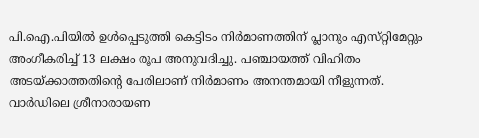പി.ഐ.പിയില്‍ ഉള്‍പ്പെടുത്തി കെട്ടിടം നിര്‍മാണത്തിന്‌ പ്ലാനും എസ്‌റ്റിമേറ്റും അംഗീകരിച്ച്‌ 13 ലക്ഷം രൂപ അനുവദിച്ചു. പഞ്ചായത്ത്‌ വിഹിതം അടയ്‌ക്കാത്തതിന്റെ പേരിലാണ്‌ നിര്‍മാണം അനന്തമായി നീളുന്നത്‌. വാര്‍ഡിലെ ശ്രീനാരായണ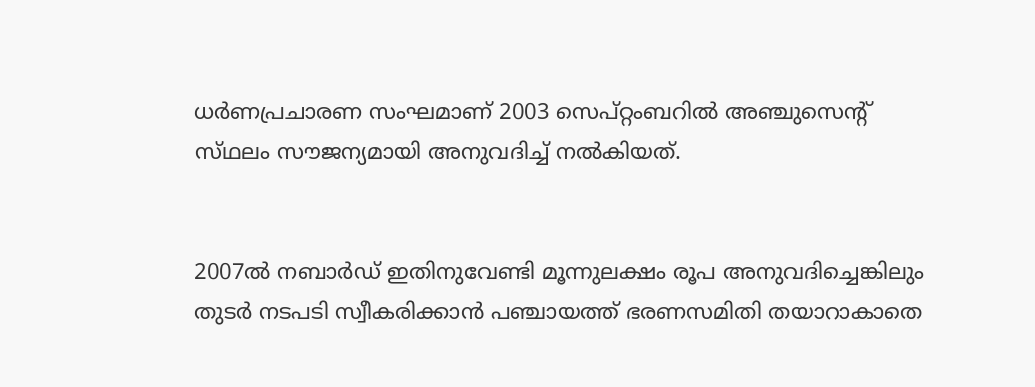ധര്‍ണപ്രചാരണ സംഘമാണ്‌ 2003 സെപ്‌റ്റംബറില്‍ അഞ്ചുസെന്റ്‌ സ്‌ഥലം സൗജന്യമായി അനുവദിച്ച്‌ നല്‍കിയത്‌.


2007ല്‍ നബാര്‍ഡ്‌ ഇതിനുവേണ്ടി മൂന്നുലക്ഷം രൂപ അനുവദിച്ചെങ്കിലും തുടര്‍ നടപടി സ്വീകരിക്കാന്‍ പഞ്ചായത്ത്‌ ഭരണസമിതി തയാറാകാതെ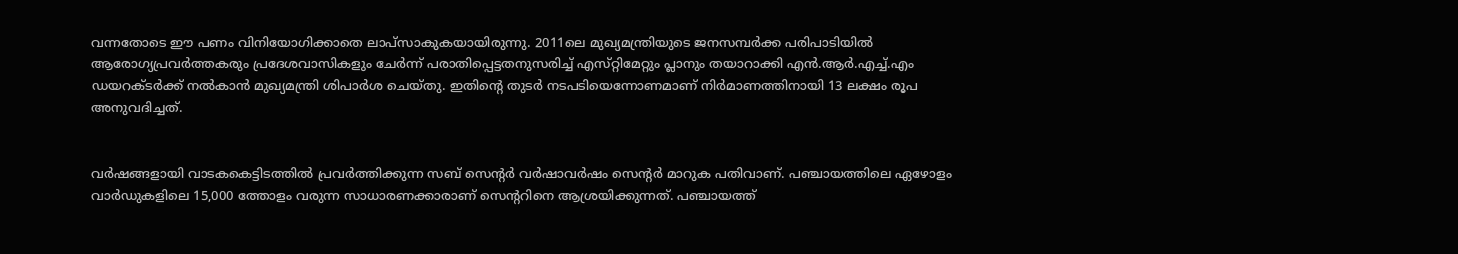വന്നതോടെ ഈ പണം വിനിയോഗിക്കാതെ ലാപ്‌സാകുകയായിരുന്നു. 2011ലെ മുഖ്യമന്ത്രിയുടെ ജനസമ്പര്‍ക്ക പരിപാടിയില്‍ ആരോഗ്യപ്രവര്‍ത്തകരും പ്രദേശവാസികളും ചേര്‍ന്ന്‌ പരാതിപ്പെട്ടതനുസരിച്ച്‌ എസ്‌റ്റിമേറ്റും പ്ലാനും തയാറാക്കി എന്‍.ആര്‍.എച്ച്‌.എം ഡയറക്‌ടര്‍ക്ക്‌ നല്‍കാന്‍ മുഖ്യമന്ത്രി ശിപാര്‍ശ ചെയ്‌തു. ഇതിന്റെ തുടര്‍ നടപടിയെന്നോണമാണ്‌ നിര്‍മാണത്തിനായി 13 ലക്ഷം രൂപ അനുവദിച്ചത്‌.


വര്‍ഷങ്ങളായി വാടകകെട്ടിടത്തില്‍ പ്രവര്‍ത്തിക്കുന്ന സബ്‌ സെന്റര്‍ വര്‍ഷാവര്‍ഷം സെന്റര്‍ മാറുക പതിവാണ്‌. പഞ്ചായത്തിലെ ഏഴോളം വാര്‍ഡുകളിലെ 15,000 ത്തോളം വരുന്ന സാധാരണക്കാരാണ്‌ സെന്ററിനെ ആശ്രയിക്കുന്നത്‌. പഞ്ചായത്ത്‌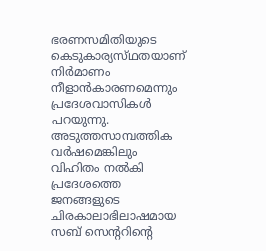ഭരണസമിതിയുടെ കെടുകാര്യസ്‌ഥതയാണ്‌ നിര്‍മാണം നീളാന്‍കാരണമെന്നും പ്രദേശവാസികള്‍ പറയുന്നു. അടുത്തസാമ്പത്തിക വര്‍ഷമെങ്കിലും വിഹിതം നല്‍കി പ്രദേശത്തെ ജനങ്ങളുടെ ചിരകാലാഭിലാഷമായ സബ്‌ സെന്ററിന്റെ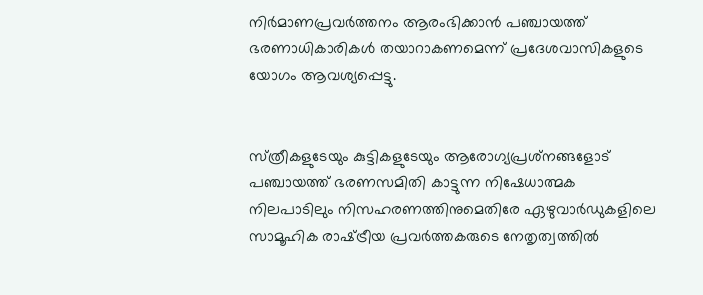നിര്‍മാണപ്രവര്‍ത്തനം ആരംഭിക്കാന്‍ പഞ്ചായത്ത്‌ ഭരണാധികാരികള്‍ തയാറാകണമെന്ന്‌ പ്രദേശവാസികളുടെ യോഗം ആവശ്യപ്പെട്ടു.


സ്‌ത്രീകളുടേയും കുട്ടികളുടേയും ആരോഗ്യപ്രശ്‌നങ്ങളോട്‌ പഞ്ചായത്ത്‌ ഭരണസമിതി കാട്ടുന്ന നിഷേധാത്മക നിലപാടിലും നിസഹരണത്തിനുമെതിരേ ഏഴുവാര്‍ഡുകളിലെ സാമൂഹിക രാഷ്‌ട്രീയ പ്രവര്‍ത്തകരുടെ നേതൃത്വത്തില്‍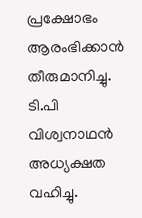പ്രക്ഷോഭം ആരംഭിക്കാന്‍ തീരുമാനിച്ചു. ടി.പി വിശ്വനാഥന്‍ അധ്യക്ഷത വഹിച്ചു.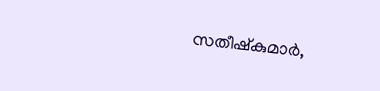സതീഷ്‌കുമാര്‍,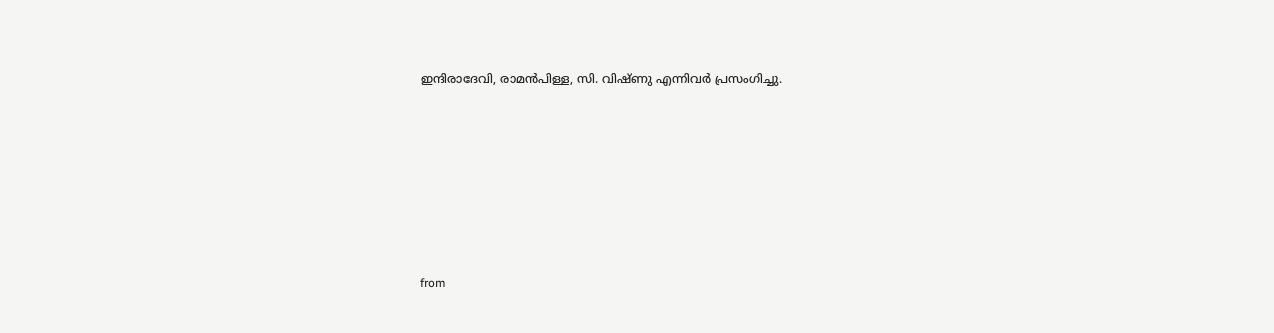ഇന്ദിരാദേവി, രാമന്‍പിള്ള, സി. വിഷ്‌ണു എന്നിവര്‍ പ്രസംഗിച്ചു.










from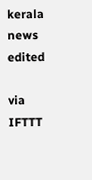kerala news edited

via IFTTT